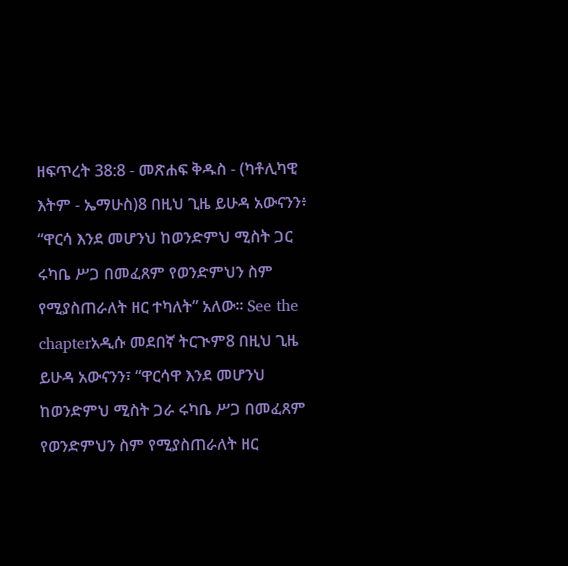ዘፍጥረት 38:8 - መጽሐፍ ቅዱስ - (ካቶሊካዊ እትም - ኤማሁስ)8 በዚህ ጊዜ ይሁዳ አውናንን፥ “ዋርሳ እንደ መሆንህ ከወንድምህ ሚስት ጋር ሩካቤ ሥጋ በመፈጸም የወንድምህን ስም የሚያስጠራለት ዘር ተካለት” አለው። See the chapterአዲሱ መደበኛ ትርጒም8 በዚህ ጊዜ ይሁዳ አውናንን፣ “ዋርሳዋ እንደ መሆንህ ከወንድምህ ሚስት ጋራ ሩካቤ ሥጋ በመፈጸም የወንድምህን ስም የሚያስጠራለት ዘር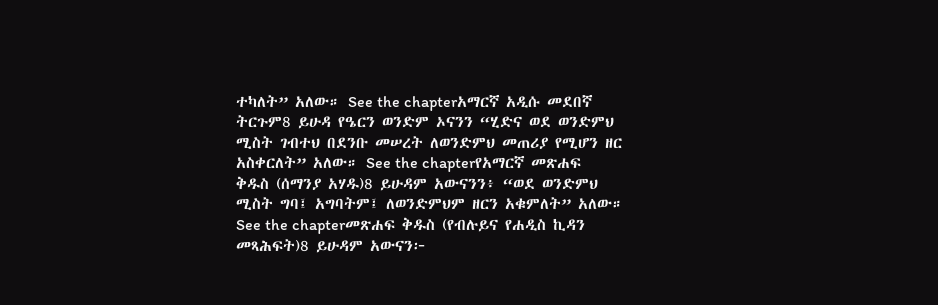ተካለት” አለው። See the chapterአማርኛ አዲሱ መደበኛ ትርጉም8 ይሁዳ የዔርን ወንድም ኦናንን “ሂድና ወደ ወንድምህ ሚስት ገብተህ በደንቡ መሠረት ለወንድምህ መጠሪያ የሚሆን ዘር አስቀርለት” አለው። See the chapterየአማርኛ መጽሐፍ ቅዱስ (ሰማንያ አሃዱ)8 ይሁዳም አውናንን፥ “ወደ ወንድምህ ሚስት ግባ፤ አግባትም፤ ለወንድምህም ዘርን አቁምለት” አለው። See the chapterመጽሐፍ ቅዱስ (የብሉይና የሐዲስ ኪዳን መጻሕፍት)8 ይሁዳም አውናን፦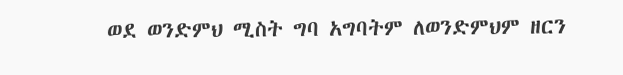ወደ ወንድምህ ሚስት ግባ አግባትም ለወንድምህም ዘርን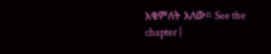አቁምለት አለው። See the chapter |